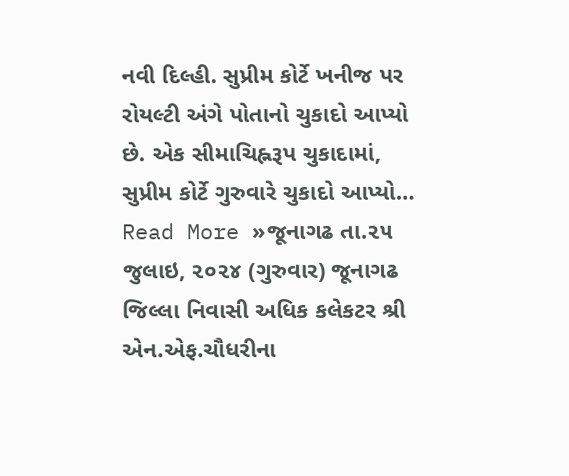નવી દિલ્હી. સુપ્રીમ કોર્ટે ખનીજ પર રોયલ્ટી અંગે પોતાનો ચુકાદો આપ્યો છે. એક સીમાચિહ્નરૂપ ચુકાદામાં, સુપ્રીમ કોર્ટે ગુરુવારે ચુકાદો આપ્યો…
Read More »જૂનાગઢ તા.૨૫ જુલાઇ, ૨૦૨૪ (ગુરુવાર) જૂનાગઢ જિલ્લા નિવાસી અધિક કલેકટર શ્રી એન.એફ.ચૌધરીના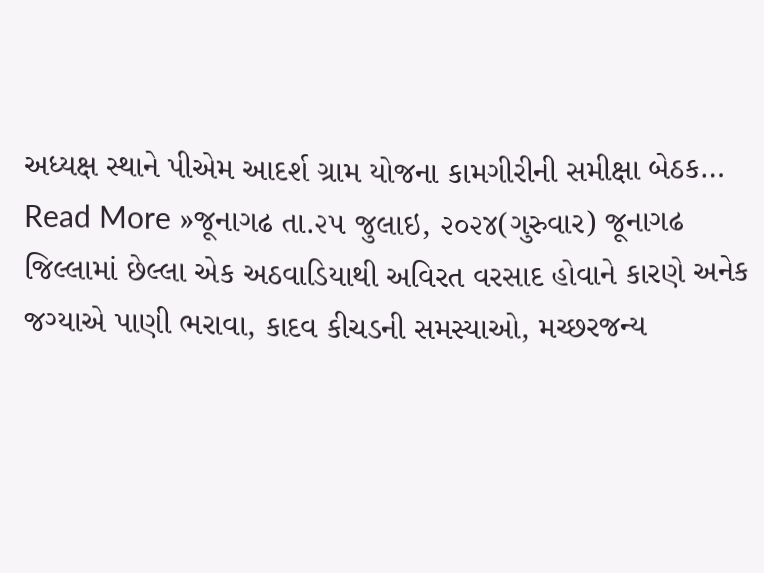અધ્યક્ષ સ્થાને પીએમ આદર્શ ગ્રામ યોજના કામગીરીની સમીક્ષા બેઠક…
Read More »જૂનાગઢ તા.૨૫ જુલાઇ, ૨૦૨૪(ગુરુવાર) જૂનાગઢ જિલ્લામાં છેલ્લા એક અઠવાડિયાથી અવિરત વરસાદ હોવાને કારણે અનેક જગ્યાએ પાણી ભરાવા, કાદવ કીચડની સમસ્યાઓ, મચ્છરજન્ય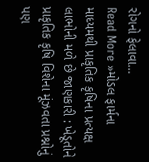રોગનો ફેલાવા…
Read More »મોડલ ફાર્મના માધ્યમથી પ્રાકૃતિક કૃષિના પ્રત્યક્ષ લાભોની મળે છે જાણકારી : ખેડૂતોને પ્રાકૃતિક કૃષિ વિશેના મૂંઝવતા પ્રશ્નોનું પણ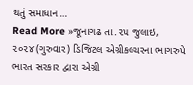થતું સમાધાન…
Read More »જૂનાગઢ તા.૨૫ જુલાઇ, ૨૦૨૪(ગુરુવાર) ડિજિટલ એગ્રીકલ્ચરના ભાગરુપે ભારત સરકાર દ્વારા એગ્રી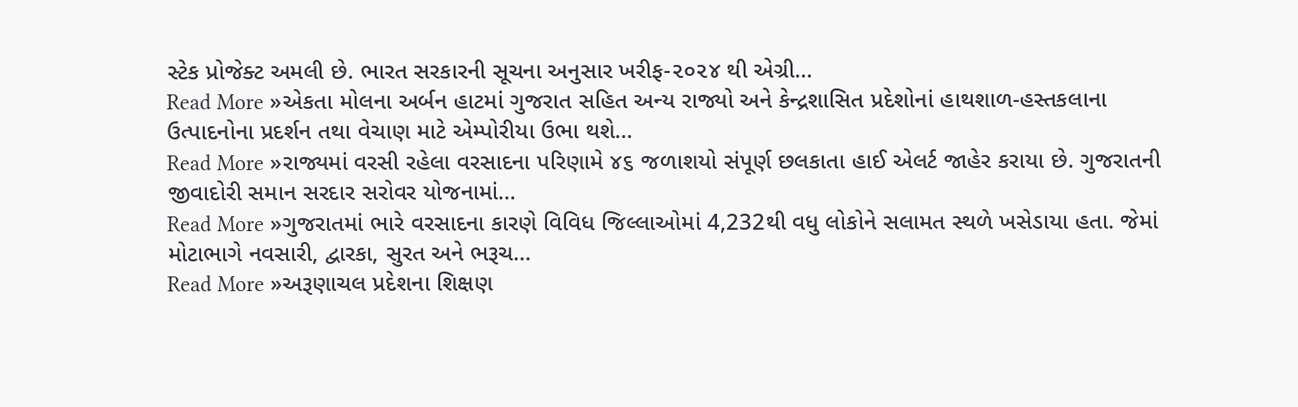સ્ટેક પ્રોજેક્ટ અમલી છે. ભારત સરકારની સૂચના અનુસાર ખરીફ-૨૦૨૪ થી એગ્રી…
Read More »એકતા મોલના અર્બન હાટમાં ગુજરાત સહિત અન્ય રાજ્યો અને કેન્દ્રશાસિત પ્રદેશોનાં હાથશાળ-હસ્તકલાના ઉત્પાદનોના પ્રદર્શન તથા વેચાણ માટે એમ્પોરીયા ઉભા થશે…
Read More »રાજ્યમાં વરસી રહેલા વરસાદના પરિણામે ૪૬ જળાશયો સંપૂર્ણ છલકાતા હાઈ એલર્ટ જાહેર કરાયા છે. ગુજરાતની જીવાદોરી સમાન સરદાર સરોવર યોજનામાં…
Read More »ગુજરાતમાં ભારે વરસાદના કારણે વિવિધ જિલ્લાઓમાં 4,232થી વધુ લોકોને સલામત સ્થળે ખસેડાયા હતા. જેમાં મોટાભાગે નવસારી, દ્વારકા, સુરત અને ભરૂચ…
Read More »અરૂણાચલ પ્રદેશના શિક્ષણ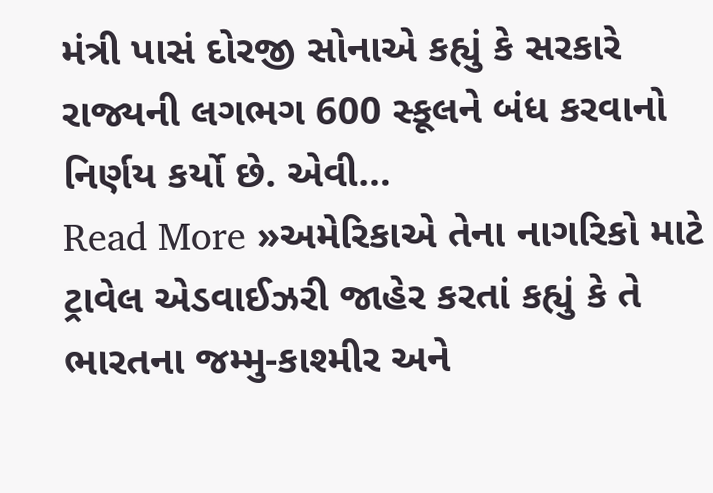મંત્રી પાસં દોરજી સોનાએ કહ્યું કે સરકારે રાજ્યની લગભગ 600 સ્કૂલને બંધ કરવાનો નિર્ણય કર્યો છે. એવી…
Read More »અમેરિકાએ તેના નાગરિકો માટે ટ્રાવેલ એડવાઈઝરી જાહેર કરતાં કહ્યું કે તે ભારતના જમ્મુ-કાશ્મીર અને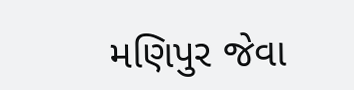મણિપુર જેવા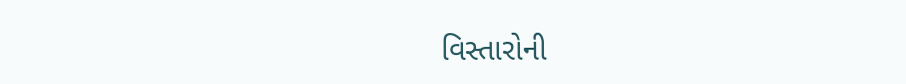વિસ્તારોની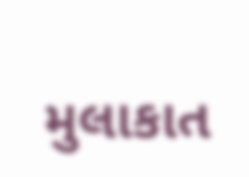મુલાકાત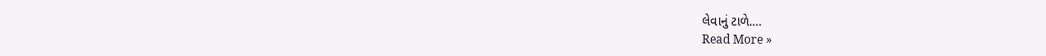લેવાનું ટાળે.…
Read More »